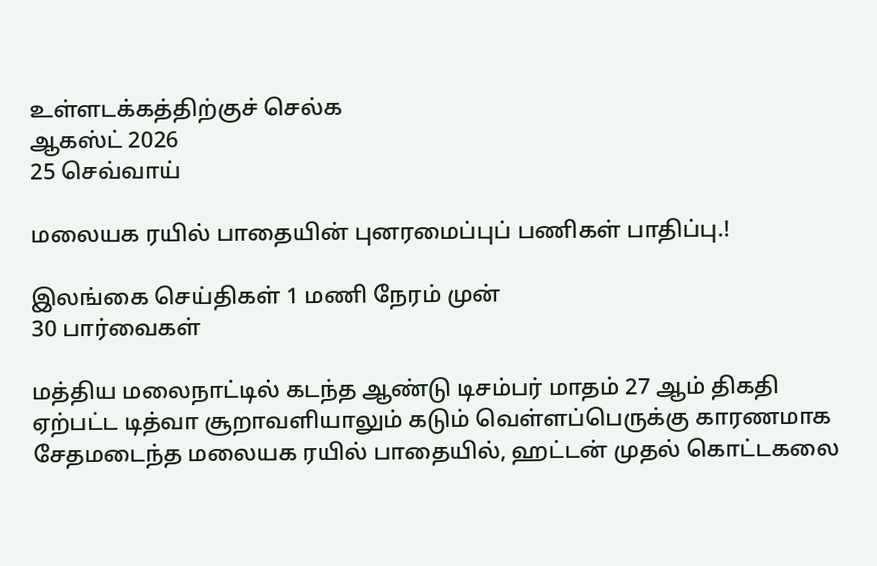உள்ளடக்கத்திற்குச் செல்க
ஆகஸ்ட் 2026
25 செவ்வாய்

மலையக ரயில் பாதையின் புனரமைப்புப் பணிகள் பாதிப்பு.!

இலங்கை செய்திகள் 1 மணி நேரம் முன்
30 பார்வைகள்

மத்திய மலைநாட்டில் கடந்த ஆண்டு டிசம்பர் மாதம் 27 ஆம் திகதி ஏற்பட்ட டித்வா சூறாவளியாலும் கடும் வெள்ளப்பெருக்கு காரணமாக சேதமடைந்த மலையக ரயில் பாதையில், ஹட்டன் முதல் கொட்டகலை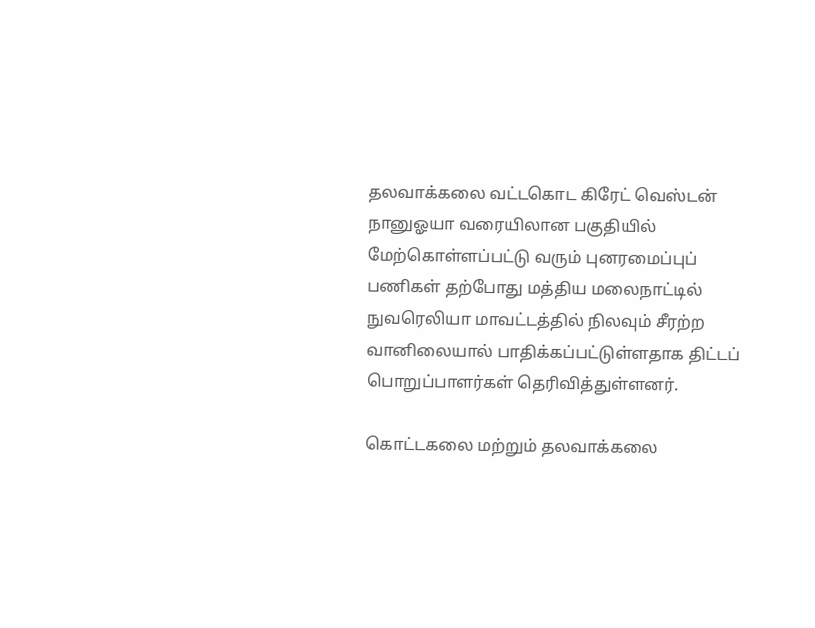தலவாக்கலை வட்டகொட கிரேட் வெஸ்டன் நானுஓயா வரையிலான பகுதியில் மேற்கொள்ளப்பட்டு வரும் புனரமைப்புப் பணிகள் தற்போது மத்திய மலைநாட்டில் நுவரெலியா மாவட்டத்தில் நிலவும் சீரற்ற வானிலையால் பாதிக்கப்பட்டுள்ளதாக திட்டப் பொறுப்பாளர்கள் தெரிவித்துள்ளனர்.

கொட்டகலை மற்றும் தலவாக்கலை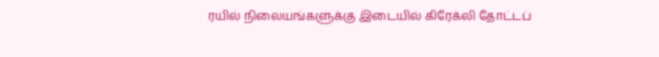ரயில் நிலையங்களுக்கு இடையில் கிரேக்லி தோட்டப்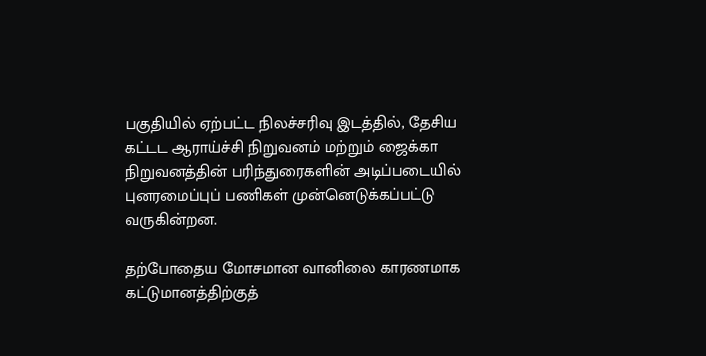பகுதியில் ஏற்பட்ட நிலச்சரிவு இடத்தில், தேசிய கட்டட ஆராய்ச்சி நிறுவனம் மற்றும் ஜைக்கா நிறுவனத்தின் பரிந்துரைகளின் அடிப்படையில் புனரமைப்புப் பணிகள் முன்னெடுக்கப்பட்டு வருகின்றன.

தற்போதைய மோசமான வானிலை காரணமாக கட்டுமானத்திற்குத்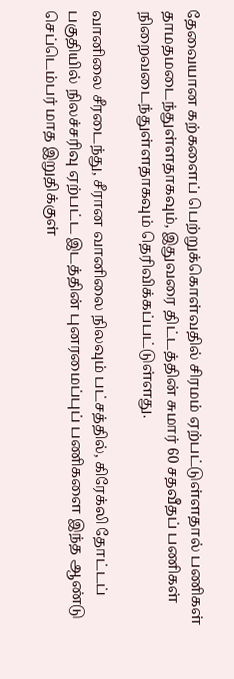தேவையான கற்களைப் பெற்றுக்கொள்வதில் சிரமம் ஏற்பட்டுள்ளதால் பணிகள் தாமதமடைந்துள்ளதாகவும், இதுவரை திட்டத்தின் சுமார் 60 சதவீதப் பணிகள் நிறைவடைந்துள்ளதாகவும் தெரிவிக்கப்பட்டுள்ளது.

வானிலை சீரடைந்து, சீரான வானிலை நிலவும் பட்சத்தில், கிரேக்லி தோட்டப் பகுதியில் நிலச்சரிவு ஏற்பட்ட இடத்தின் புனரமைப்புப் பணிகளை இந்த ஆண்டு செப்டெம்பர் மாத இறுதிக்குள்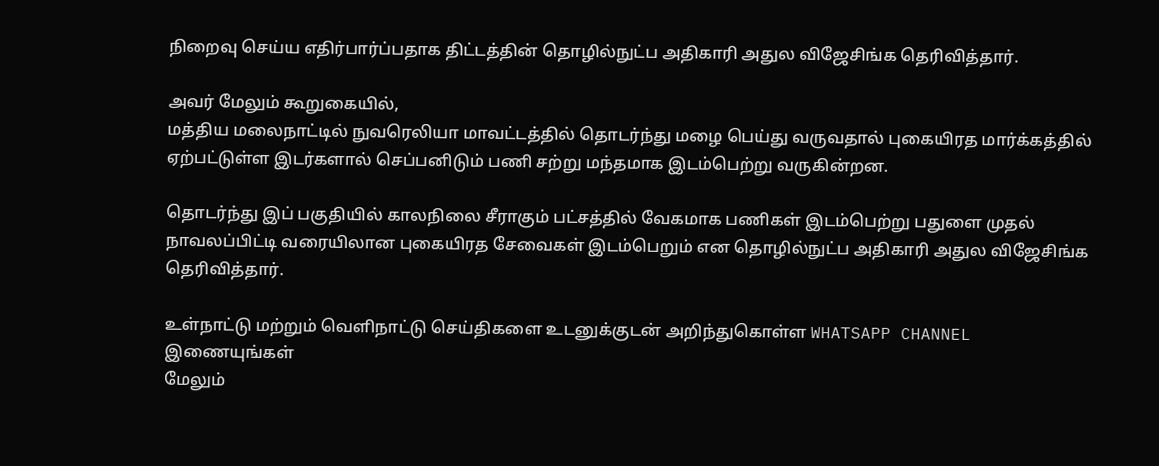நிறைவு செய்ய எதிர்பார்ப்பதாக திட்டத்தின் தொழில்நுட்ப அதிகாரி அதுல விஜேசிங்க தெரிவித்தார்.

அவர் மேலும் கூறுகையில்,
மத்திய மலைநாட்டில் நுவரெலியா மாவட்டத்தில் தொடர்ந்து மழை பெய்து வருவதால் புகையிரத மார்க்கத்தில் ஏற்பட்டுள்ள இடர்களால் செப்பனிடும் பணி சற்று மந்தமாக இடம்பெற்று வருகின்றன.

தொடர்ந்து இப் பகுதியில் காலநிலை சீராகும் பட்சத்தில் வேகமாக பணிகள் இடம்பெற்று பதுளை முதல் நாவலப்பிட்டி வரையிலான புகையிரத சேவைகள் இடம்பெறும் என தொழில்நுட்ப அதிகாரி அதுல விஜேசிங்க தெரிவித்தார்.

உள்நாட்டு மற்றும் வெளிநாட்டு செய்திகளை உடனுக்குடன் அறிந்துகொள்ள WHATSAPP CHANNEL இணையுங்கள்
மேலும்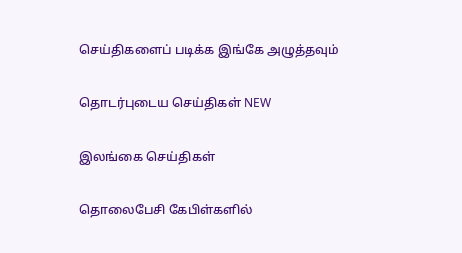செய்திகளைப் படிக்க இங்கே அழுத்தவும்

தொடர்புடைய செய்திகள் NEW

இலங்கை செய்திகள்

தொலைபேசி கேபிள்களில்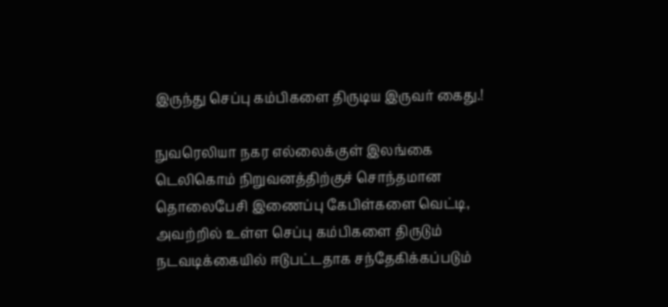இருந்து செப்பு கம்பிகளை திருடிய இருவர் கைது.!

நுவரெலியா நகர எல்லைக்குள் இலங்கை டெலிகொம் நிறுவனத்திற்குச் சொந்தமான தொலைபேசி இணைப்பு கேபிள்களை வெட்டி, அவற்றில் உள்ள செப்பு கம்பிகளை திருடும் நடவடிக்கையில் ஈடுபட்டதாக சந்தேகிக்கப்படும்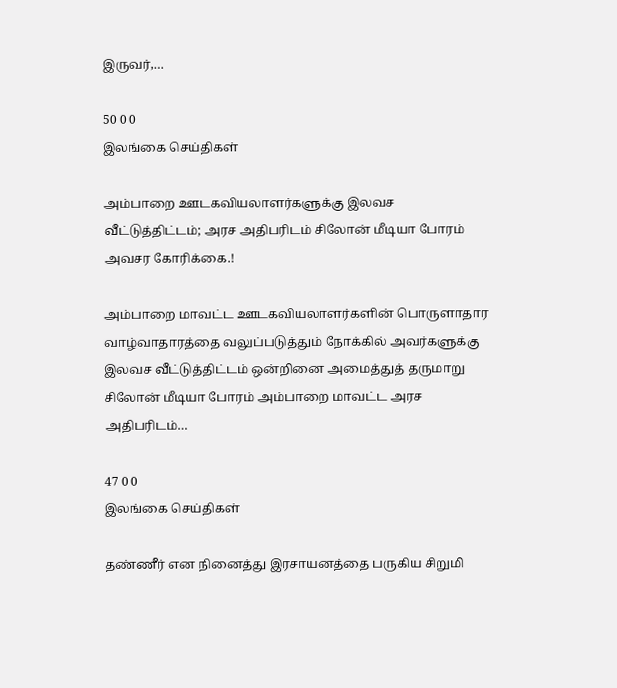இருவர்,…

50 0 0
இலங்கை செய்திகள்

அம்பாறை ஊடகவியலாளர்களுக்கு இலவச வீட்டுத்திட்டம்; அரச அதிபரிடம் சிலோன் மீடியா போரம் அவசர கோரிக்கை.!

அம்பாறை மாவட்ட ஊடகவியலாளர்களின் பொருளாதார வாழ்வாதாரத்தை வலுப்படுத்தும் நோக்கில் அவர்களுக்கு இலவச வீட்டுத்திட்டம் ஒன்றினை அமைத்துத் தருமாறு சிலோன் மீடியா போரம் அம்பாறை மாவட்ட அரச அதிபரிடம்…

47 0 0
இலங்கை செய்திகள்

தண்ணீர் என நினைத்து இரசாயனத்தை பருகிய சிறுமி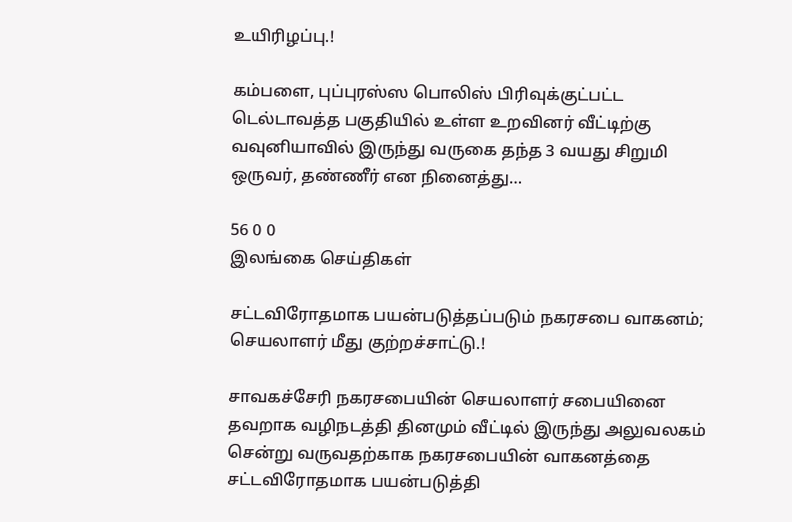உயிரிழப்பு.!

கம்பளை, புப்புரஸ்ஸ பொலிஸ் பிரிவுக்குட்பட்ட டெல்டாவத்த பகுதியில் உள்ள உறவினர் வீட்டிற்கு வவுனியாவில் இருந்து வருகை தந்த 3 வயது சிறுமி ஒருவர், தண்ணீர் என நினைத்து…

56 0 0
இலங்கை செய்திகள்

சட்டவிரோதமாக பயன்படுத்தப்படும் நகரசபை வாகனம்; செயலாளர் மீது குற்றச்சாட்டு.!

சாவகச்சேரி நகரசபையின் செயலாளர் சபையினை தவறாக வழிநடத்தி தினமும் வீட்டில் இருந்து அலுவலகம் சென்று வருவதற்காக நகரசபையின் வாகனத்தை சட்டவிரோதமாக பயன்படுத்தி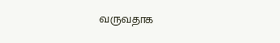வருவதாக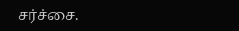சர்ச்சை.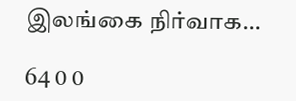இலங்கை நிர்வாக…

64 0 0